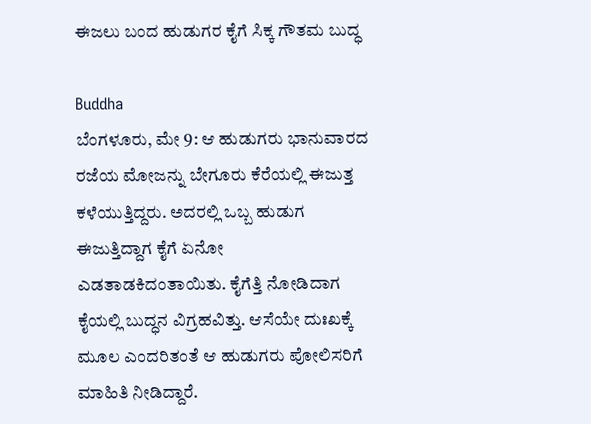ಈಜಲು ಬಂದ ಹುಡುಗರ ಕೈಗೆ ಸಿಕ್ಕ ಗೌತಮ ಬುದ್ಧ

Buddha
ಬೆಂಗಳೂರು, ಮೇ 9: ಆ ಹುಡುಗರು ಭಾನುವಾರದ ರಜೆಯ ಮೋಜನ್ನು ಬೇಗೂರು ಕೆರೆಯಲ್ಲಿ ಈಜುತ್ತ ಕಳೆಯುತ್ತಿದ್ದರು. ಅದರಲ್ಲಿ ಒಬ್ಬ ಹುಡುಗ ಈಜುತ್ತಿದ್ದಾಗ ಕೈಗೆ ಏನೋ ಎಡತಾಡಕಿದಂತಾಯಿತು. ಕೈಗೆತ್ತಿ ನೋಡಿದಾಗ ಕೈಯಲ್ಲಿ ಬುದ್ಧನ ವಿಗ್ರಹವಿತ್ತು. ಆಸೆಯೇ ದುಃಖಕ್ಕೆ ಮೂಲ ಎಂದರಿತಂತೆ ಆ ಹುಡುಗರು ಪೋಲಿಸರಿಗೆ ಮಾಹಿತಿ ನೀಡಿದ್ದಾರೆ.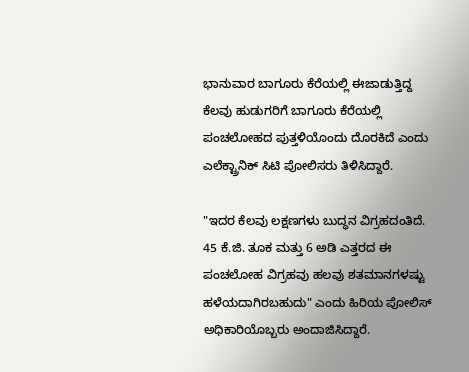ಭಾನುವಾರ ಬಾಗೂರು ಕೆರೆಯಲ್ಲಿ ಈಜಾಡುತ್ತಿದ್ದ ಕೆಲವು ಹುಡುಗರಿಗೆ ಬಾಗೂರು ಕೆರೆಯಲ್ಲಿ ಪಂಚಲೋಹದ ಪುತ್ತಳಿಯೊಂದು ದೊರಕಿದೆ ಎಂದು ಎಲೆಕ್ಟ್ರಾನಿಕ್ ಸಿಟಿ ಪೋಲಿಸರು ತಿಳಿಸಿದ್ದಾರೆ.

"ಇದರ ಕೆಲವು ಲಕ್ಷಣಗಳು ಬುದ್ಧನ ವಿಗ್ರಹದಂತಿದೆ. 45 ಕೆ.ಜಿ. ತೂಕ ಮತ್ತು 6 ಅಡಿ ಎತ್ತರದ ಈ ಪಂಚಲೋಹ ವಿಗ್ರಹವು ಹಲವು ಶತಮಾನಗಳಷ್ಟು ಹಳೆಯದಾಗಿರಬಹುದು" ಎಂದು ಹಿರಿಯ ಪೋಲಿಸ್ ಅಧಿಕಾರಿಯೊಬ್ಬರು ಅಂದಾಜಿಸಿದ್ದಾರೆ.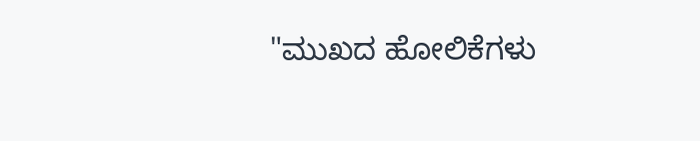"ಮುಖದ ಹೋಲಿಕೆಗಳು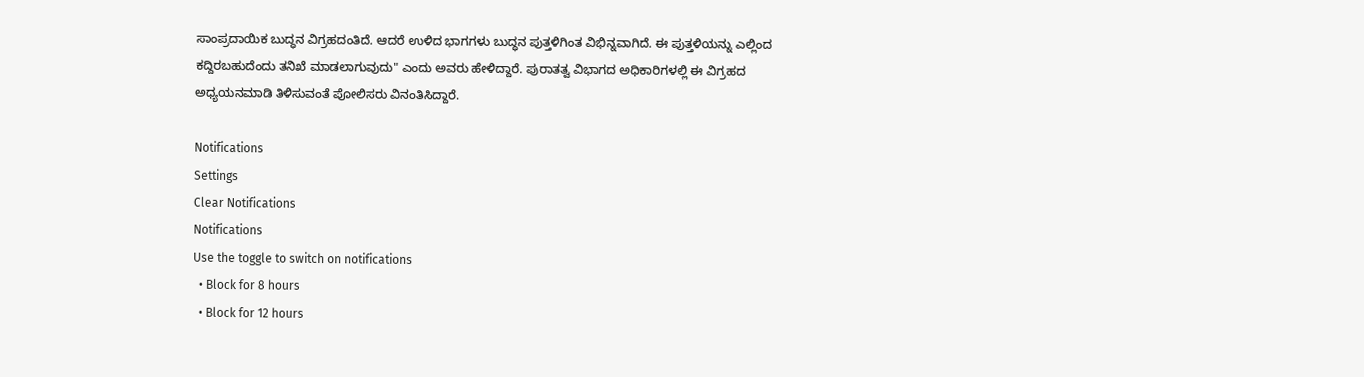ಸಾಂಪ್ರದಾಯಿಕ ಬುದ್ಧನ ವಿಗ್ರಹದಂತಿದೆ. ಆದರೆ ಉಳಿದ ಭಾಗಗಳು ಬುದ್ಧನ ಪುತ್ತಳಿಗಿಂತ ವಿಭಿನ್ನವಾಗಿದೆ. ಈ ಪುತ್ತಳಿಯನ್ನು ಎಲ್ಲಿಂದ ಕದ್ದಿರಬಹುದೆಂದು ತನಿಖೆ ಮಾಡಲಾಗುವುದು" ಎಂದು ಅವರು ಹೇಳಿದ್ದಾರೆ. ಪುರಾತತ್ವ ವಿಭಾಗದ ಅಧಿಕಾರಿಗಳಲ್ಲಿ ಈ ವಿಗ್ರಹದ ಅಧ್ಯಯನಮಾಡಿ ತಿಳಿಸುವಂತೆ ಪೋಲಿಸರು ವಿನಂತಿಸಿದ್ದಾರೆ.

Notifications
Settings
Clear Notifications
Notifications
Use the toggle to switch on notifications
  • Block for 8 hours
  • Block for 12 hours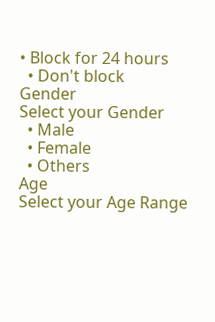• Block for 24 hours
  • Don't block
Gender
Select your Gender
  • Male
  • Female
  • Others
Age
Select your Age Range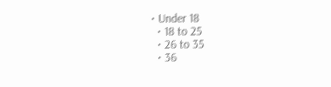• Under 18
  • 18 to 25
  • 26 to 35
  • 36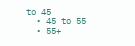to 45
  • 45 to 55
  • 55+